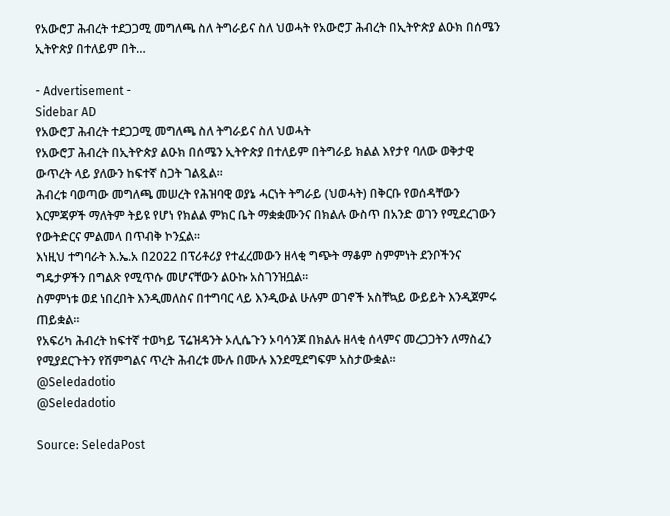የአውሮፓ ሕብረት ተደጋጋሚ መግለጫ ስለ ትግራይና ስለ ህወሓት የአውሮፓ ሕብረት በኢትዮጵያ ልዑክ በሰሜን ኢትዮጵያ በተለይም በት…

- Advertisement -
Sidebar AD
የአውሮፓ ሕብረት ተደጋጋሚ መግለጫ ስለ ትግራይና ስለ ህወሓት
የአውሮፓ ሕብረት በኢትዮጵያ ልዑክ በሰሜን ኢትዮጵያ በተለይም በትግራይ ክልል እየታየ ባለው ወቅታዊ ውጥረት ላይ ያለውን ከፍተኛ ስጋት ገልጿል።
ሕብረቱ ባወጣው መግለጫ መሠረት የሕዝባዊ ወያኔ ሓርነት ትግራይ (ህወሓት) በቅርቡ የወሰዳቸውን እርምጃዎች ማለትም ትይዩ የሆነ የክልል ምክር ቤት ማቋቋሙንና በክልሉ ውስጥ በአንድ ወገን የሚደረገውን የውትድርና ምልመላ በጥብቅ ኮንኗል።
እነዚህ ተግባራት እ.ኤ.አ በ2022 በፕሪቶሪያ የተፈረመውን ዘላቂ ግጭት ማቆም ስምምነት ደንቦችንና ግዴታዎችን በግልጽ የሚጥሱ መሆናቸውን ልዑኩ አስገንዝቧል።
ስምምነቱ ወደ ነበረበት እንዲመለስና በተግባር ላይ እንዲውል ሁሉም ወገኖች አስቸኳይ ውይይት እንዲጀምሩ ጠይቋል።
የአፍሪካ ሕብረት ከፍተኛ ተወካይ ፕሬዝዳንት ኦሊሴጉን ኦባሳንጆ በክልሉ ዘላቂ ሰላምና መረጋጋትን ለማስፈን የሚያደርጉትን የሽምግልና ጥረት ሕብረቱ ሙሉ በሙሉ እንደሚደግፍም አስታውቋል።
@Seledadotio
@Seledadotio

Source: SeledaPost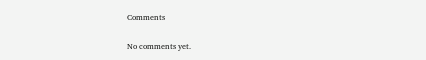Comments

No comments yet.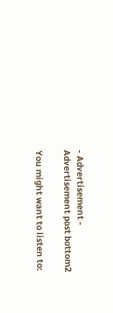- Advertisement -
Advertisement post bottom2

You might want to listen to: